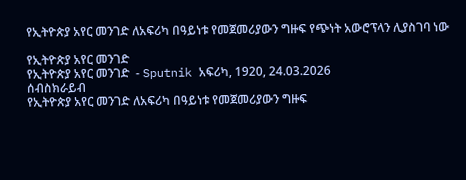የኢትዮጵያ አየር መንገድ ለአፍሪካ በዓይነቱ የመጀመሪያውን ግዙፍ የጭነት አውሮፕላን ሊያስገባ ነው

የኢትዮጵያ አየር መንገድ
የኢትዮጵያ አየር መንገድ  - Sputnik አፍሪካ, 1920, 24.03.2026
ሰብስክራይብ
የኢትዮጵያ አየር መንገድ ለአፍሪካ በዓይነቱ የመጀመሪያውን ግዙፍ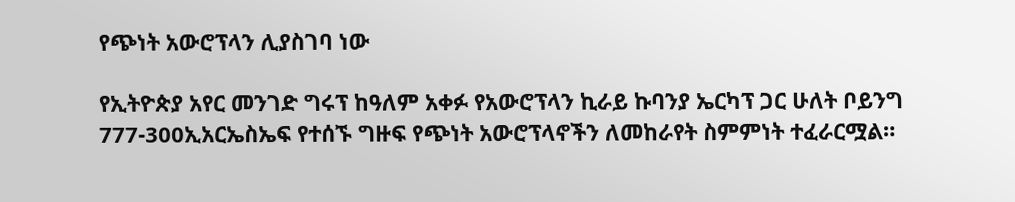የጭነት አውሮፕላን ሊያስገባ ነው

የኢትዮጵያ አየር መንገድ ግሩፕ ከዓለም አቀፉ የአውሮፕላን ኪራይ ኩባንያ ኤርካፕ ጋር ሁለት ቦይንግ 777-300ኢአርኤስኤፍ የተሰኙ ግዙፍ የጭነት አውሮፕላኖችን ለመከራየት ስምምነት ተፈራርሟል።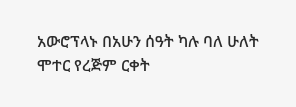አውሮፕላኑ በአሁን ሰዓት ካሉ ባለ ሁለት ሞተር የረጅም ርቀት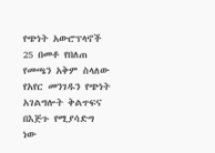የጭነት አውሮፕላኖች 25 በመቶ የበለጠ የመጫን አቅም ስላለው የአየር መንገዱን የጭነት አገልግሎት ቅልጥፍና በእጅጉ የሚያሳድግ ነው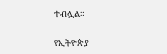ተብሏል።

የኢትዮጵያ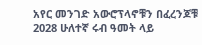አየር መንገድ አውሮፕላኖቹን በፈረንጆቹ 2028 ሁለተኛ ሩብ ዓመት ላይ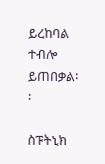ይረከባል ተብሎ ይጠበቃል፡፡

ስፑትኒክ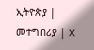ኢትዮጵያ | መተግበሪያ | X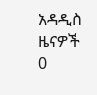አዳዲስ ዜናዎች
0